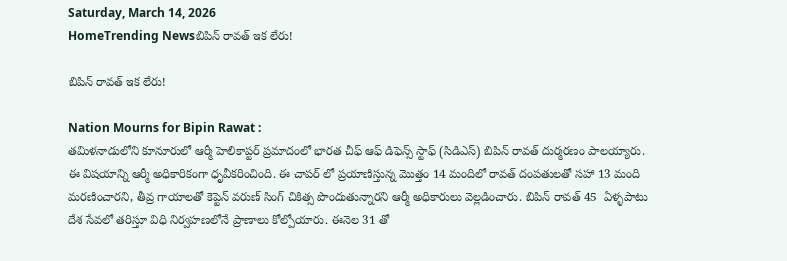Saturday, March 14, 2026
HomeTrending Newsబిపిన్ రావత్ ఇక లేరు!

బిపిన్ రావత్ ఇక లేరు!

Nation Mourns for Bipin Rawat :
తమిళనాడులోని కూనూరులో ఆర్మీ హెలికాప్టర్‌ ప్రమాదంలో భారత చీఫ్‌ ఆఫ్‌ డిఫెన్స్‌ స్టాఫ్‌ (సిడిఎస్) బిపిన్‌ రావత్‌ దుర్మరణం పాలయ్యారు. ఈ విషయాన్ని ఆర్మీ అధికారికంగా ధృవీకరించింది. ఈ చాపర్ లో ప్రయాణిస్తున్న మొత్తం 14 మందిలో రావత్ దంపతులతో సహా 13 మంది మరణించారని, తీవ్ర గాయాలతో కెప్టెన్ వరుణ్ సింగ్ చికిత్స పొందుతున్నారని ఆర్మీ అధికారులు వెల్లడించారు. బిపిన్ రావత్ 45  ఏళ్ళపాటు దేశ సేవలో తరిస్తూ విధి నిర్వహణలోనే ప్రాణాలు కోల్పోయారు. ఈనెల 31 తో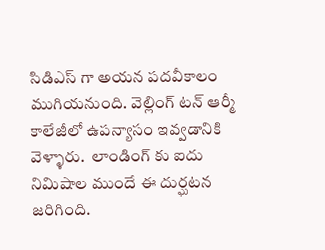సిడిఎస్ గా అయన పదవీకాలం ముగియనుంది. వెల్లింగ్ టన్ ఆర్మీ కాలేజీలో ఉపన్యాసం ఇవ్వడానికి వెళ్ళారు.  లాండింగ్ కు ఐదు నిమిషాల ముందే ఈ దుర్ఘటన జరిగింది.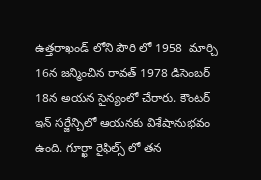ఉత్తరాఖండ్ లోని పౌరి లో 1958  మార్చి 16న జన్మించిన రావత్ 1978 డిసెంబర్ 18న అయన సైన్యంలో చేరారు. కౌంటర్ ఇన్ సర్జేన్చిలో ఆయనకు విశేషానుభవం ఉంది. గూర్ఖా రైఫిల్స్ లో తన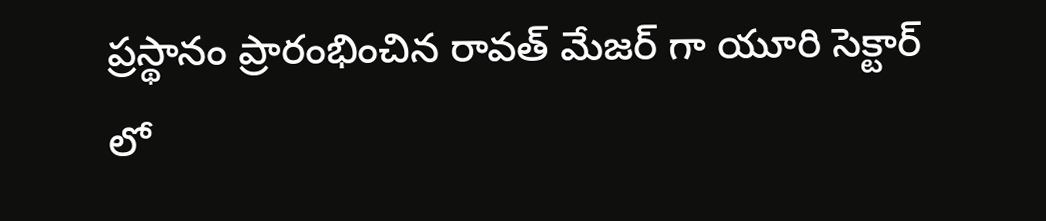ప్రస్థానం ప్రారంభించిన రావత్ మేజర్ గా యూరి సెక్టార్ లో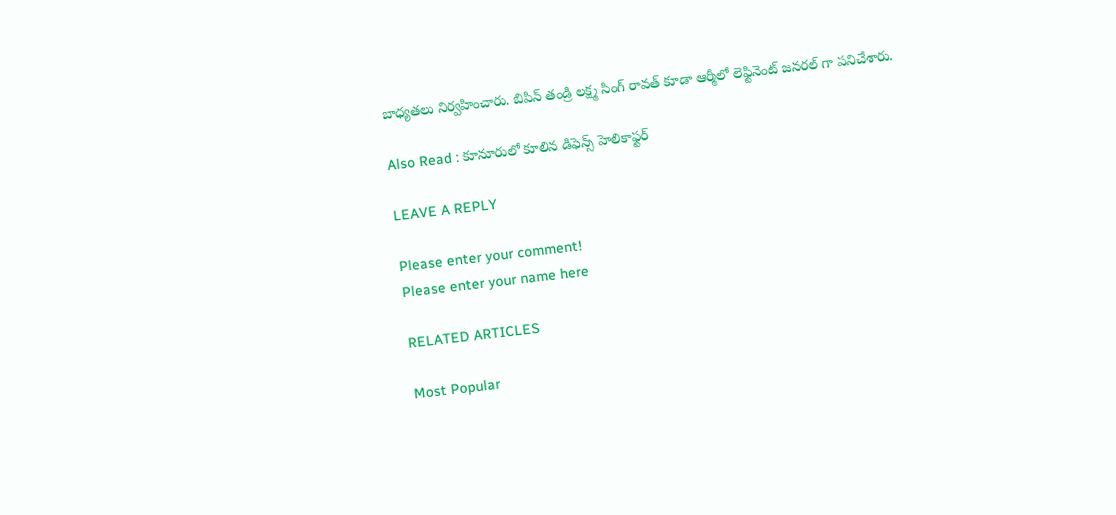బాధ్యతలు నిర్వహించారు. బిపిన్ తండ్రి లక్ష్మ సింగ్ రావత్ కూడా ఆర్మీలో లెఫ్టినెంట్ జనరల్ గా పనిచేశారు.

Also Read : కూనూరులో కూలిన డిఫెన్స్ హెలికాఫ్టర్

LEAVE A REPLY

Please enter your comment!
Please enter your name here

RELATED ARTICLES

Most Popular